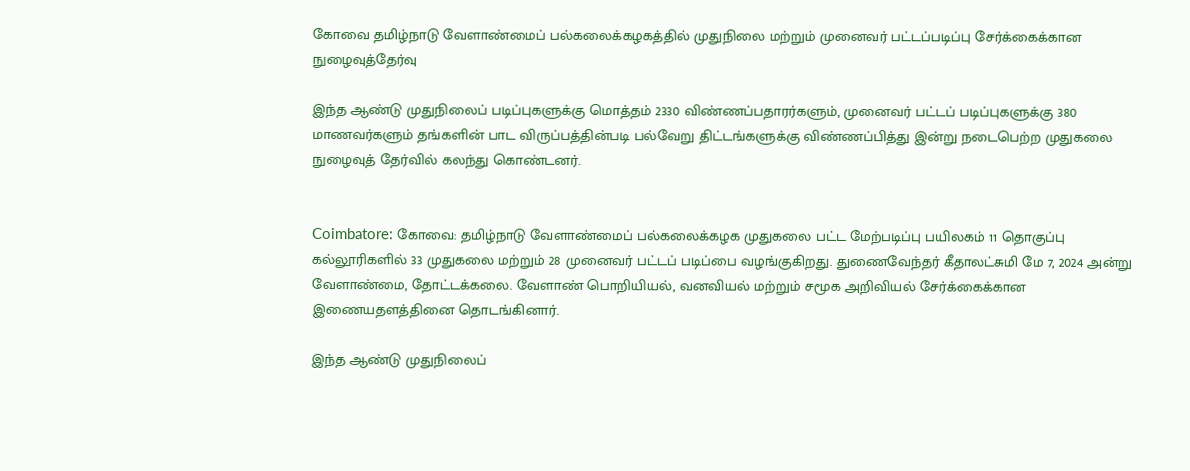கோவை தமிழ்நாடு வேளாண்மைப் பல்கலைக்கழகத்தில் முதுநிலை மற்றும் முனைவர் பட்டப்படிப்பு சேர்க்கைக்கான நுழைவுத்தேர்வு

இந்த ஆண்டு முதுநிலைப் படிப்புகளுக்கு மொத்தம் 2330 விண்ணப்பதாரர்களும், முனைவர் பட்டப் படிப்புகளுக்கு 380 மாணவர்களும் தங்களின் பாட விருப்பத்தின்படி பல்வேறு திட்டங்களுக்கு விண்ணப்பித்து இன்று நடைபெற்ற முதுகலை நுழைவுத் தேர்வில் கலந்து கொண்டனர்.


Coimbatore: கோவை: தமிழ்நாடு வேளாண்மைப் பல்கலைக்கழக முதுகலை பட்ட மேற்படிப்பு பயிலகம் 11 தொகுப்பு கல்லூரிகளில் 33 முதுகலை மற்றும் 28 முனைவர் பட்டப் படிப்பை வழங்குகிறது. துணைவேந்தர் கீதாலட்சுமி மே 7, 2024 அன்று வேளாண்மை, தோட்டக்கலை. வேளாண் பொறியியல், வனவியல் மற்றும் சமூக அறிவியல் சேர்க்கைக்கான இணையதளத்தினை தொடங்கினார்.

இந்த ஆண்டு முதுநிலைப்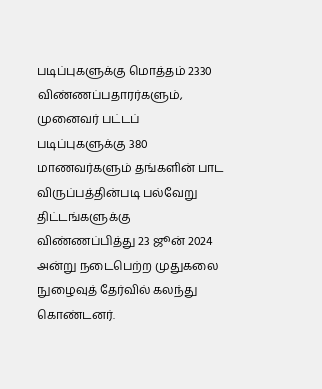படிப்புகளுக்கு மொத்தம் 2330 விண்ணப்பதாரர்களும், முனைவர் பட்டப் படிப்புகளுக்கு 380 மாணவர்களும் தங்களின் பாட விருப்பத்தின்படி பல்வேறு திட்டங்களுக்கு விண்ணப்பித்து 23 ஜூன் 2024 அன்று நடைபெற்ற முதுகலை நுழைவுத் தேர்வில் கலந்து கொண்டனர்.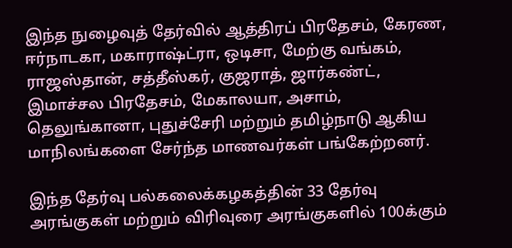இந்த நுழைவுத் தேர்வில் ஆத்திரப் பிரதேசம், கேரண, ஈர்நாடகா, மகாராஷ்ட்ரா, ஒடிசா, மேற்கு வங்கம், ராஜஸ்தான், சத்தீஸ்கர், குஜராத், ஜார்கண்ட், இமாச்சல பிரதேசம், மேகாலயா, அசாம், தெலுங்கானா, புதுச்சேரி மற்றும் தமிழ்நாடு ஆகிய மாநிலங்களை சேர்ந்த மாணவர்கள் பங்கேற்றனர்.

இந்த தேர்வு பல்கலைக்கழகத்தின் 33 தேர்வு அரங்குகள் மற்றும் விரிவுரை அரங்குகளில் 100க்கும்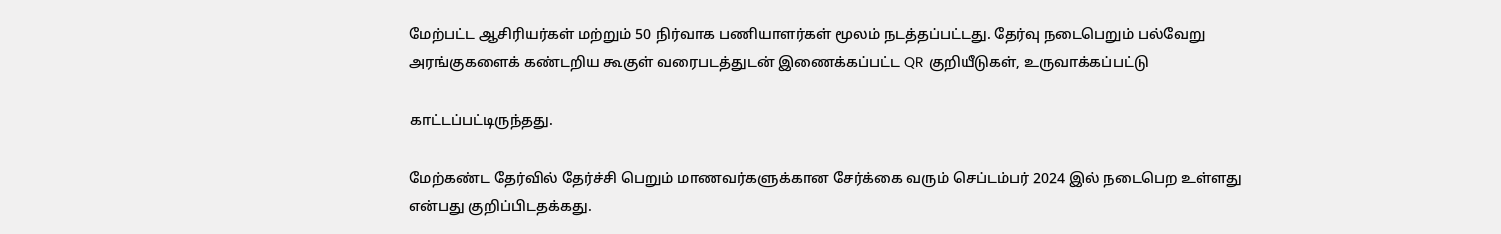மேற்பட்ட ஆசிரியர்கள் மற்றும் 50 நிர்வாக பணியாளர்கள் மூலம் நடத்தப்பட்டது. தேர்வு நடைபெறும் பல்வேறு அரங்குகளைக் கண்டறிய கூகுள் வரைபடத்துடன் இணைக்கப்பட்ட QR குறியீடுகள், உருவாக்கப்பட்டு

காட்டப்பட்டிருந்தது.

மேற்கண்ட தேர்வில் தேர்ச்சி பெறும் மாணவர்களுக்கான சேர்க்கை வரும் செப்டம்பர் 2024 இல் நடைபெற உள்ளது என்பது குறிப்பிடதக்கது.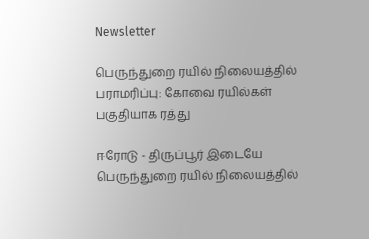Newsletter

பெருந்துறை ரயில் நிலையத்தில் பராமரிப்பு: கோவை ரயில்கள் பகுதியாக ரத்து

ஈரோடு - திருப்பூர் இடையே பெருந்துறை ரயில் நிலையத்தில்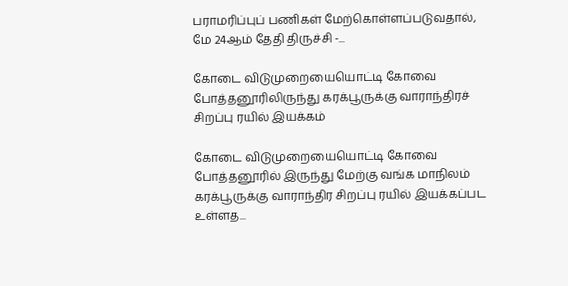பராமரிப்புப் பணிகள் மேற்கொள்ளப்படுவதால், மே 24ஆம் தேதி திருச்சி -...

கோடை விடுமுறையையொட்டி கோவை  போத்தனூரிலிருந்து கரக்பூருக்கு வாராந்திரச் சிறப்பு ரயில் இயக்கம்

கோடை விடுமுறையையொட்டி கோவை  போத்தனூரில் இருந்து மேற்கு வங்க மாநிலம் கரக்பூருக்கு வாராந்திர சிறப்பு ரயில் இயக்கப்பட உள்ளத...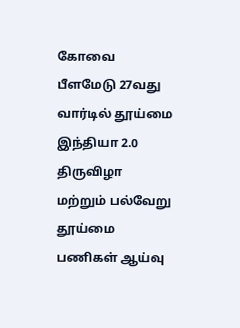கோவை பீளமேடு 27வது வார்டில் தூய்மை இந்தியா 2.0 திருவிழா மற்றும் பல்வேறு தூய்மை பணிகள் ஆய்வு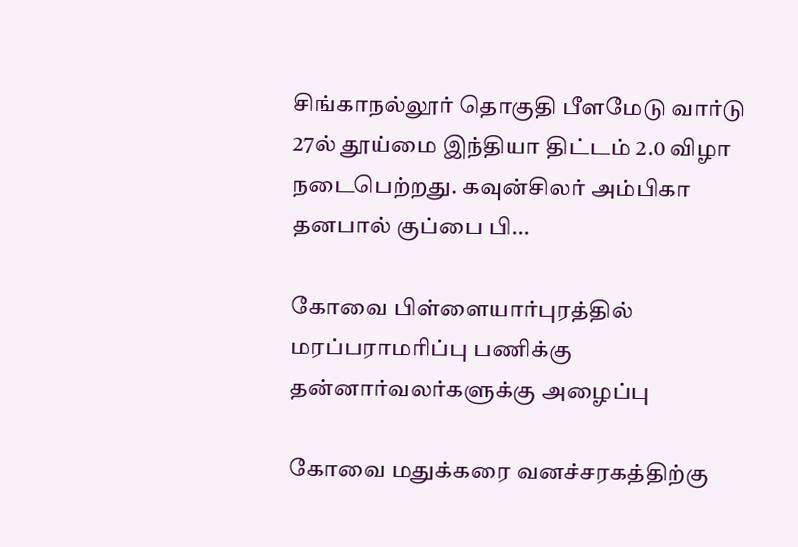சிங்காநல்லூர் தொகுதி பீளமேடு வார்டு 27ல் தூய்மை இந்தியா திட்டம் 2.0 விழா நடைபெற்றது. கவுன்சிலர் அம்பிகா தனபால் குப்பை பி...

கோவை பிள்ளையார்புரத்தில் மரப்பராமரிப்பு பணிக்கு  தன்னார்வலர்களுக்கு அழைப்பு

கோவை மதுக்கரை வனச்சரகத்திற்கு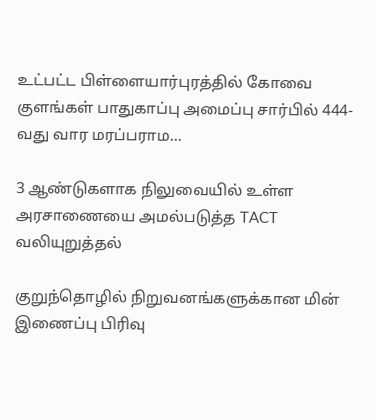உட்பட்ட பிள்ளையார்புரத்தில் கோவை குளங்கள் பாதுகாப்பு அமைப்பு சார்பில் 444-வது வார மரப்பராம...

3 ஆண்டுகளாக நிலுவையில் உள்ள அரசாணையை அமல்படுத்த TACT வலியுறுத்தல்

குறுந்தொழில் நிறுவனங்களுக்கான மின் இணைப்பு பிரிவு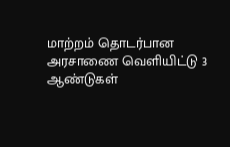மாற்றம் தொடர்பான அரசாணை வெளியிட்டு 3 ஆண்டுகள்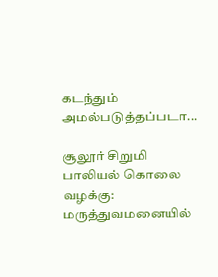கடந்தும் அமல்படுத்தப்படா...

சூலூர் சிறுமி பாலியல் கொலை வழக்கு: மருத்துவமனையில்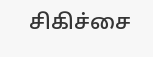சிகிச்சை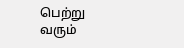பெற்று வரும்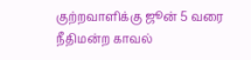குற்றவாளிக்கு ஜூன் 5 வரை நீதிமன்ற காவல்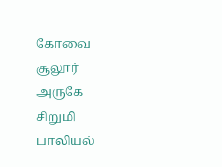கோவை சூலூர் அருகே சிறுமி பாலியல்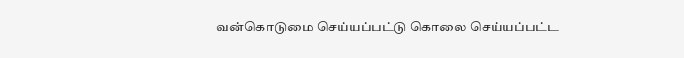வன்கொடுமை செய்யப்பட்டு கொலை செய்யப்பட்ட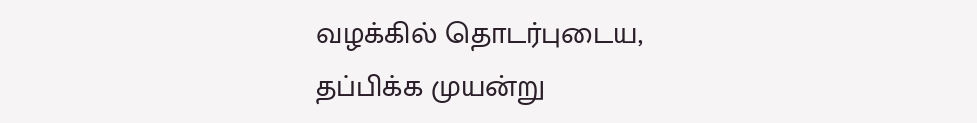வழக்கில் தொடர்புடைய, தப்பிக்க முயன்று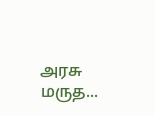அரசு மருத...